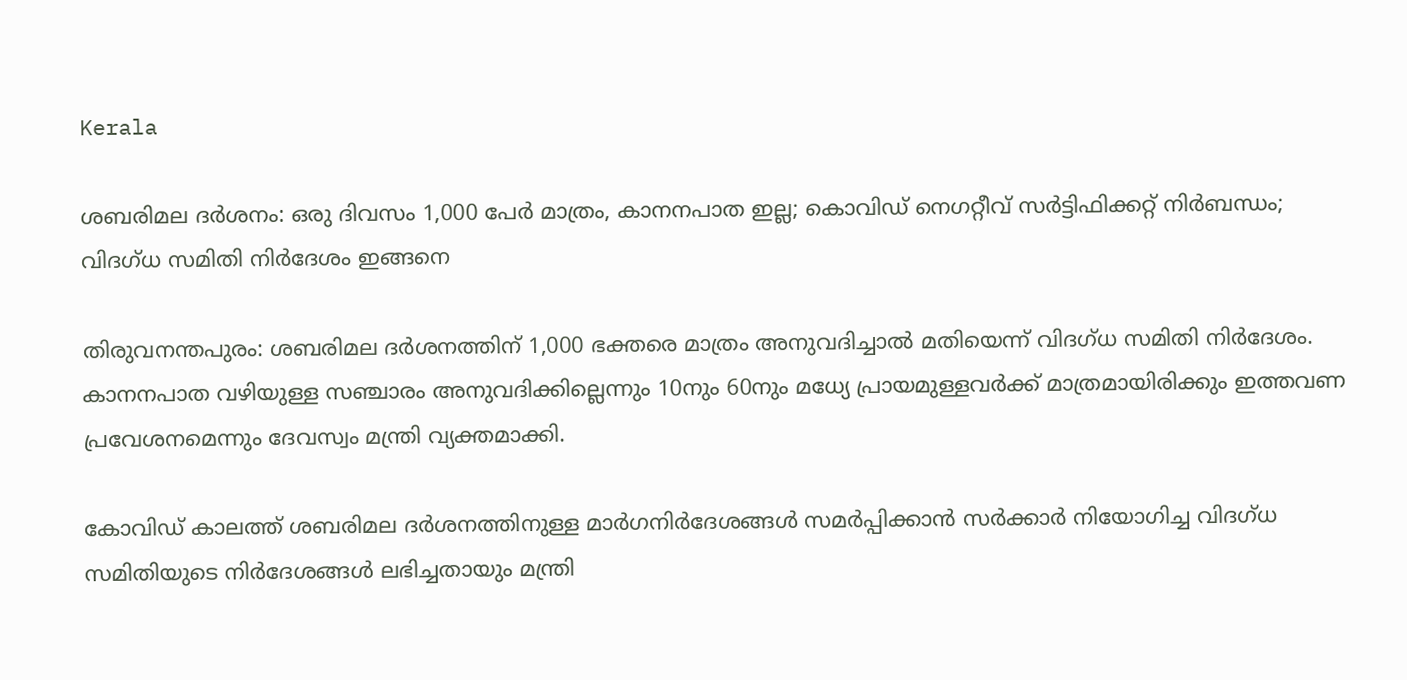Kerala

ശബരിമല ദര്‍ശനം: ഒരു ദിവസം 1,000 പേര്‍ മാത്രം, കാനനപാത ഇല്ല; കൊവിഡ് നെഗറ്റീവ് സര്‍ട്ടിഫിക്കറ്റ് നിര്‍ബന്ധം; വിദഗ്ധ സമിതി നിര്‍ദേശം ഇങ്ങനെ

തിരുവനന്തപുരം: ശബരിമല ദര്‍ശനത്തിന് 1,000 ഭക്തരെ മാത്രം അനുവദിച്ചാല്‍ മതിയെന്ന് വിദഗ്ധ സമിതി നിര്‍ദേശം. കാനനപാത വഴിയുള്ള സഞ്ചാരം അനുവദിക്കില്ലെന്നും 10നും 60നും മധ്യേ പ്രായമുള്ളവര്‍ക്ക് മാത്രമായിരിക്കും ഇത്തവണ പ്രവേശനമെന്നും ദേവസ്വം മന്ത്രി വ്യക്തമാക്കി.

കോവിഡ് കാലത്ത് ശബരിമല ദര്‍ശനത്തിനുള്ള മാര്‍ഗനിര്‍ദേശങ്ങള്‍ സമര്‍പ്പിക്കാന്‍ സര്‍ക്കാര്‍ നിയോഗിച്ച വിദഗ്ധ സമിതിയുടെ നിര്‍ദേശങ്ങള്‍ ലഭിച്ചതായും മന്ത്രി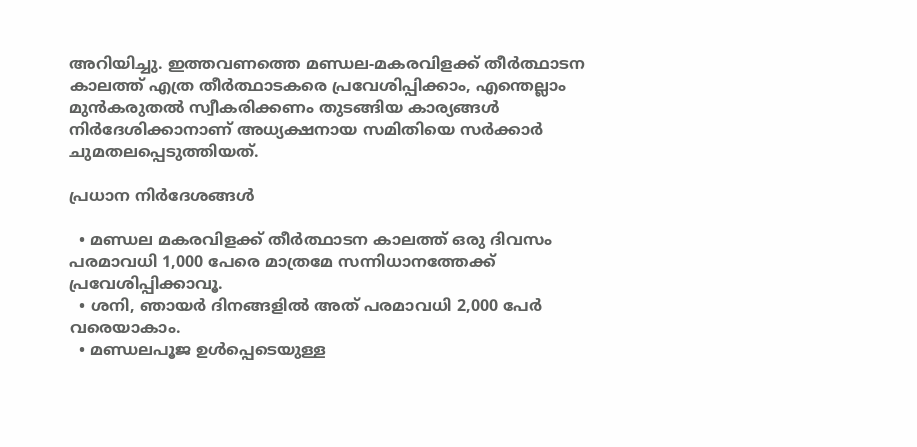അറിയിച്ചു. ഇത്തവണത്തെ മണ്ഡല-മകരവിളക്ക് തീര്‍ത്ഥാടന കാലത്ത് എത്ര തീര്‍ത്ഥാടകരെ പ്രവേശിപ്പിക്കാം, എന്തെല്ലാം മുന്‍കരുതല്‍ സ്വീകരിക്കണം തുടങ്ങിയ കാര്യങ്ങള്‍ നിര്‍ദേശിക്കാനാണ് അധ്യക്ഷനായ സമിതിയെ സര്‍ക്കാര്‍ ചുമതലപ്പെടുത്തിയത്.

പ്രധാന നിര്‍ദേശങ്ങള്‍

  • മണ്ഡല മകരവിളക്ക് തീര്‍ത്ഥാടന കാലത്ത് ഒരു ദിവസം പരമാവധി 1,000 പേരെ മാത്രമേ സന്നിധാനത്തേക്ക് പ്രവേശിപ്പിക്കാവൂ.
  • ശനി, ഞായര്‍ ദിനങ്ങളില്‍ അത് പരമാവധി 2,000 പേര്‍ വരെയാകാം.
  • മണ്ഡലപൂജ ഉള്‍പ്പെടെയുള്ള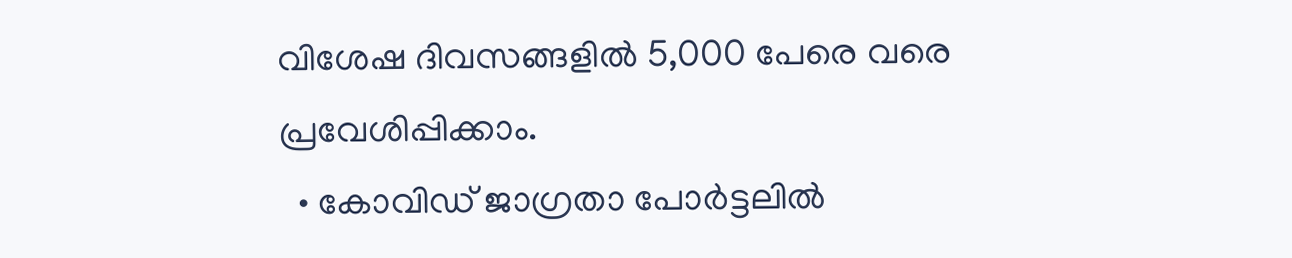വിശേഷ ദിവസങ്ങളില്‍ 5,000 പേരെ വരെ പ്രവേശിപ്പിക്കാം.
  • കോവിഡ് ജാഗ്രതാ പോര്‍ട്ടലില്‍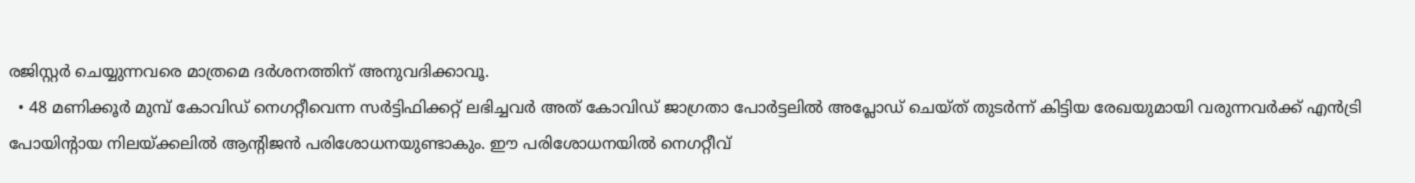രജിസ്റ്റര്‍ ചെയ്യുന്നവരെ മാത്രമെ ദര്‍ശനത്തിന് അനുവദിക്കാവൂ.
  • 48 മണിക്കൂര്‍ മുമ്പ് കോവിഡ് നെഗറ്റീവെന്ന സര്‍ട്ടിഫിക്കറ്റ് ലഭിച്ചവര്‍ അത് കോവിഡ് ജാഗ്രതാ പോര്‍ട്ടലില്‍ അപ്ലോഡ് ചെയ്ത് തുടര്‍ന്ന് കിട്ടിയ രേഖയുമായി വരുന്നവര്‍ക്ക് എന്‍ട്രി പോയിന്റായ നിലയ്ക്കലില്‍ ആന്റിജന്‍ പരിശോധനയുണ്ടാകും. ഈ പരിശോധനയില്‍ നെഗറ്റീവ്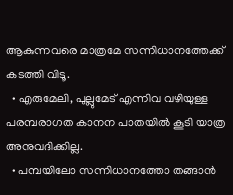ആകുന്നവരെ മാത്രമേ സന്നിധാനത്തേക്ക് കടത്തി വിടൂ.
  • എരുമേലി, പുല്ലുമേട് എന്നിവ വഴിയുള്ള പരമ്പരാഗത കാനന പാതയില്‍ കൂടി യാത്ര അനുവദിക്കില്ല.
  • പമ്പയിലോ സന്നിധാനത്തോ തങ്ങാന്‍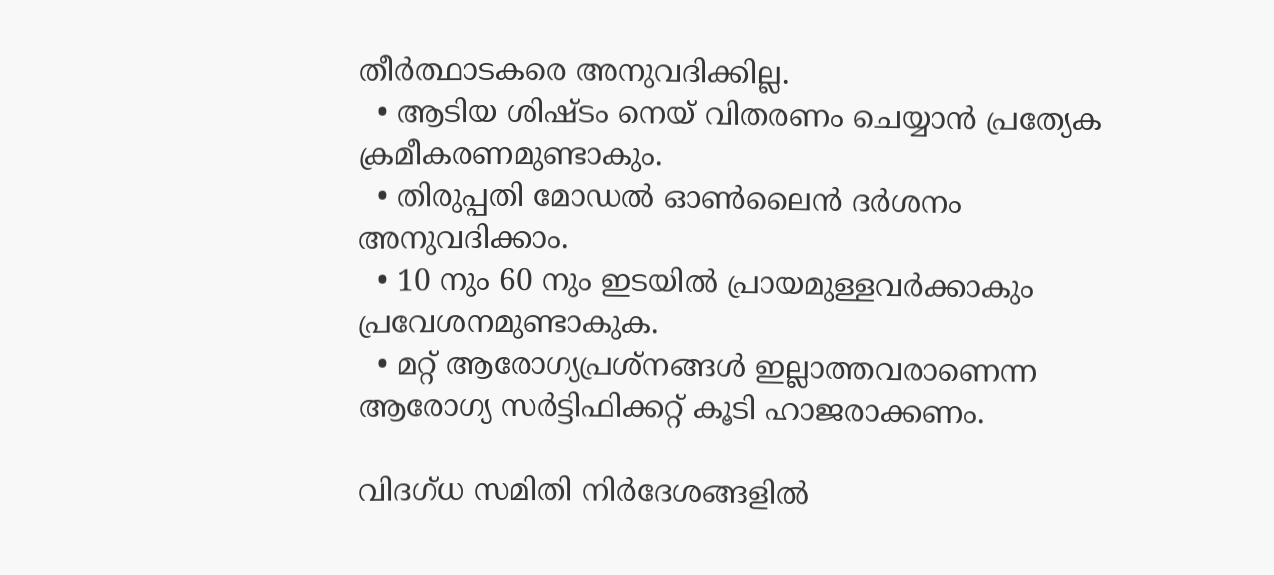തീര്‍ത്ഥാടകരെ അനുവദിക്കില്ല.
  • ആടിയ ശിഷ്ടം നെയ് വിതരണം ചെയ്യാന്‍ പ്രത്യേക ക്രമീകരണമുണ്ടാകും.
  • തിരുപ്പതി മോഡല്‍ ഓണ്‍ലൈന്‍ ദര്‍ശനം അനുവദിക്കാം.
  • 10 നും 60 നും ഇടയില്‍ പ്രായമുള്ളവര്‍ക്കാകും പ്രവേശനമുണ്ടാകുക.
  • മറ്റ് ആരോഗ്യപ്രശ്‌നങ്ങള്‍ ഇല്ലാത്തവരാണെന്ന ആരോഗ്യ സര്‍ട്ടിഫിക്കറ്റ് കൂടി ഹാജരാക്കണം.

വിദഗ്ധ സമിതി നിര്‍ദേശങ്ങളില്‍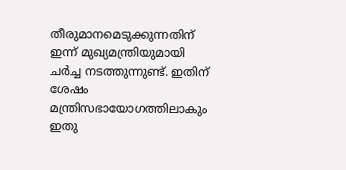തീരുമാനമെടുക്കുന്നതിന് ഇന്ന് മുഖ്യമന്ത്രിയുമായി ചര്‍ച്ച നടത്തുന്നുണ്ട്. ഇതിന് ശേഷം മന്ത്രിസഭായോഗത്തിലാകും ഇതു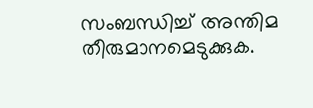സംബന്ധിച്ച്‌ അന്തിമ തീരുമാനമെടുക്കുക.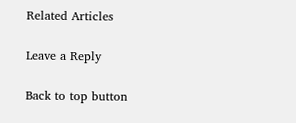Related Articles

Leave a Reply

Back to top button